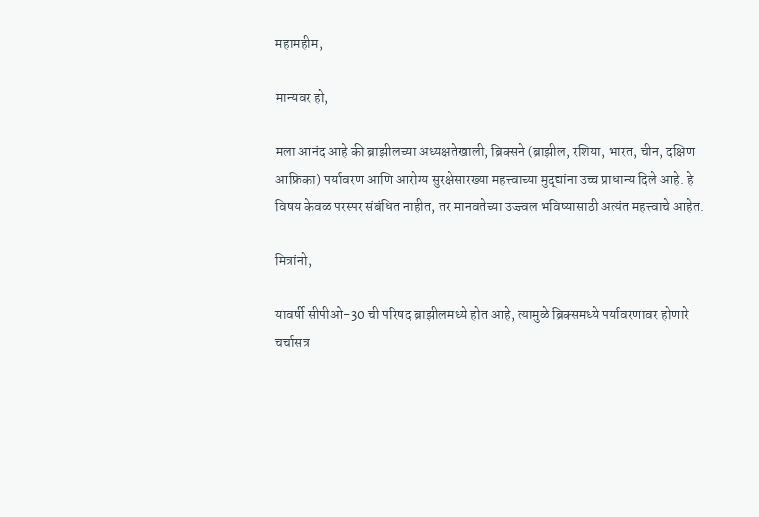महामहीम,

मान्यवर हो,

मला आनंद आहे की ब्राझीलच्या अध्यक्षतेखाली, ब्रिक्सने (ब्राझील, रशिया, भारत, चीन, दक्षिण आफ्रिका) पर्यावरण आणि आरोग्य सुरक्षेसारख्या महत्त्वाच्या मुद्द्यांना उच्च प्राधान्य दिले आहे. हे विषय केवळ परस्पर संबंधित नाहीत, तर मानवतेच्या उज्ज्वल भविष्यासाठी अत्यंत महत्त्वाचे आहेत.

मित्रांनो,

यावर्षी सीपीओ-30 ची परिषद ब्राझीलमध्ये होत आहे, त्यामुळे ब्रिक्समध्ये पर्यावरणावर होणारे चर्चासत्र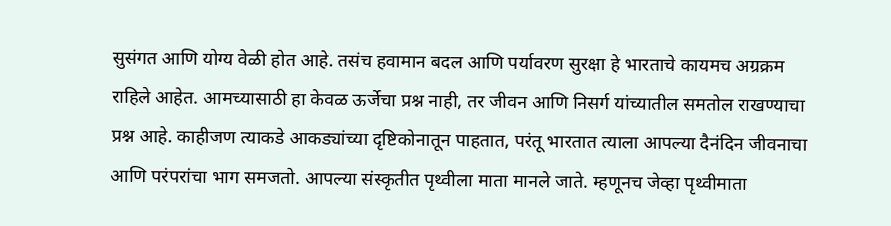सुसंगत आणि योग्य वेळी होत आहे. तसंच हवामान बदल आणि पर्यावरण सुरक्षा हे भारताचे कायमच अग्रक्रम राहिले आहेत. आमच्यासाठी हा केवळ ऊर्जेचा प्रश्न नाही, तर जीवन आणि निसर्ग यांच्यातील समतोल राखण्याचा प्रश्न आहे. काहीजण त्याकडे आकड्यांच्या दृष्टिकोनातून पाहतात, परंतू भारतात त्याला आपल्या दैनंदिन जीवनाचा आणि परंपरांचा भाग समजतो. आपल्या संस्कृतीत पृथ्वीला माता मानले जाते. म्हणूनच जेव्हा पृथ्वीमाता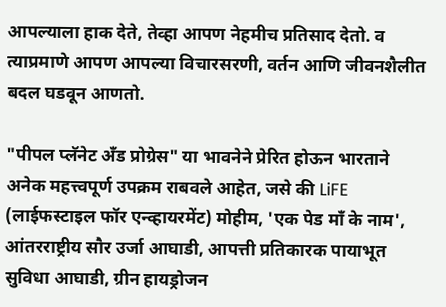आपल्याला हाक देते, तेव्हा आपण नेहमीच प्रतिसाद देतो. व त्याप्रमाणे आपण आपल्या विचारसरणी, वर्तन आणि जीवनशैलीत बदल घडवून आणतो.

"पीपल प्लॅनेट अँड प्रोग्रेस" या भावनेने प्रेरित होऊन भारताने अनेक महत्त्वपूर्ण उपक्रम राबवले आहेत, जसे की LiFE (लाईफस्टाइल फॉर एन्व्हायरमेंट) मोहीम, 'एक पेड माँ के नाम', आंतरराष्ट्रीय सौर उर्जा आघाडी, आपत्ती प्रतिकारक पायाभूत सुविधा आघाडी, ग्रीन हायड्रोजन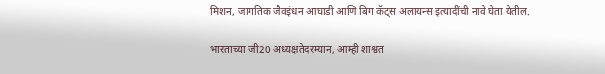मिशन, जागतिक जैवइंधन आघाडी आणि बिग कॅट्स अलायन्स इत्यादींची नावे घेता येतील.

भारताच्या जी20 अध्यक्षतेदरम्यान, आम्ही शाश्वत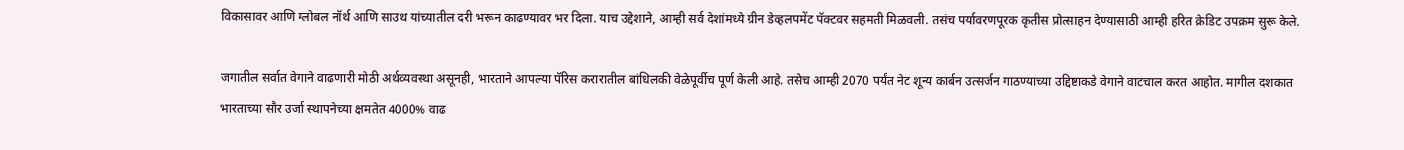विकासावर आणि ग्लोबल नॉर्थ आणि साउथ यांच्यातील दरी भरून काढण्यावर भर दिला. याच उद्देशाने, आम्ही सर्व देशांमध्ये ग्रीन डेव्हलपमेंट पॅक्टवर सहमती मिळवली. तसंच पर्यावरणपूरक कृतीस प्रोत्साहन देण्यासाठी आम्ही हरित क्रेडिट उपक्रम सुरू केले.

जगातील सर्वात वेगाने वाढणारी मोठी अर्थव्यवस्था असूनही, भारताने आपल्या पॅरिस करारातील बांधिलकी वेळेपूर्वीच पूर्ण केली आहे. तसेच आम्ही 2070 पर्यंत नेट शून्य कार्बन उत्सर्जन गाठण्याच्या उद्दिष्टाकडे वेगाने वाटचाल करत आहोत. मागील दशकात भारताच्या सौर उर्जा स्थापनेच्या क्षमतेत 4000% वाढ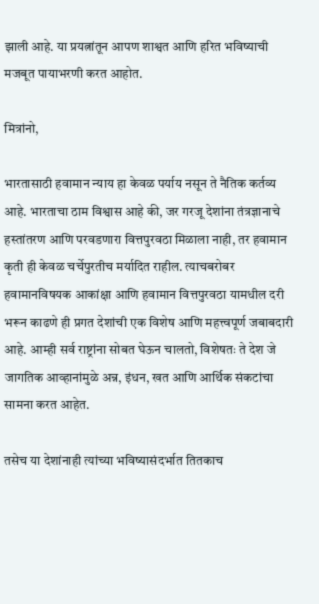झाली आहे. या प्रयत्नांतून आपण शाश्वत आणि हरित भविष्याची मजबूत पायाभरणी करत आहोत.

मित्रांनो,

भारतासाठी हवामान न्याय हा केवळ पर्याय नसून ते नैतिक कर्तव्य आहे. भारताचा ठाम विश्वास आहे की, जर गरजू देशांना तंत्रज्ञानाचे हस्तांतरण आणि परवडणारा वित्तपुरवठा मिळाला नाही, तर हवामान कृती ही केवळ चर्चेपुरतीच मर्यादित राहील. त्याचबरोबर हवामानविषयक आकांक्षा आणि हवामान वित्तपुरवठा यामधील दरी भरून काढणे ही प्रगत देशांची एक विशेष आणि महत्त्वपूर्ण जबाबदारी आहे. आम्ही सर्व राष्ट्रांना सोबत घेऊन चालतो, विशेषतः ते देश जे जागतिक आव्हानांमुळे अन्न, इंधन, खत आणि आर्थिक संकटांचा सामना करत आहेत.

तसेच या देशांनाही त्यांच्या भविष्यासंदर्भात तितकाच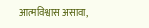आत्मविश्वास असावा,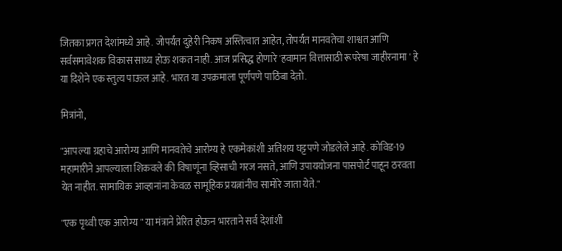जितका प्रगत देशांमध्ये आहे. जोपर्यंत दुहेरी निकष अस्तित्वात आहेत, तोपर्यंत मानवतेचा शाश्वत आणि सर्वसमावेशक विकास साध्य होऊ शकत नाही. आज प्रसिद्ध होणारे 'हवामान वित्तासाठी रूपरेषा जाहीरनामा ' हे या दिशेने एक स्तुत्य पाऊल आहे. भारत या उपक्रमाला पूर्णपणे पाठिंबा देतो.

मित्रांनो,

"आपल्या ग्रहाचे आरोग्य आणि मानवतेचे आरोग्य हे एकमेकांशी अतिशय घट्टपणे जोडलेले आहे. कोविड-19 महामारीने आपल्याला शिकवले की विषाणूंना व्हिसाची गरज नसते, आणि उपाययोजना पासपोर्ट पाहून ठरवता येत नाहीत. सामायिक आव्हानांना केवळ सामूहिक प्रयत्नांनीच सामोरे जाता येते."

"एक पृथ्वी एक आरोग्य " या मंत्राने प्रेरित होऊन भारताने सर्व देशांशी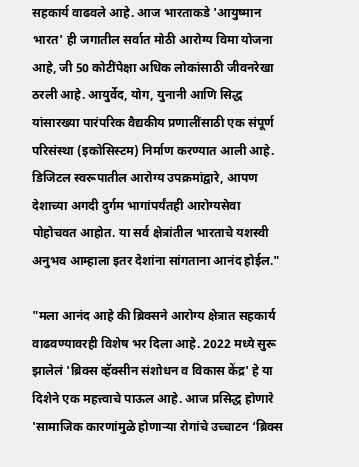सहकार्य वाढवले आहे. आज भारताकडे 'आयुष्मान भारत' ही जगातील सर्वात मोठी आरोग्य विमा योजना आहे, जी 50 कोटींपेक्षा अधिक लोकांसाठी जीवनरेखा ठरली आहे. आयुर्वेद, योग, युनानी आणि सिद्ध यांसारख्या पारंपरिक वैद्यकीय प्रणालींसाठी एक संपूर्ण परिसंस्था (इकोसिस्टम) निर्माण करण्यात आली आहे. डिजिटल स्वरूपातील आरोग्य उपक्रमांद्वारे, आपण देशाच्या अगदी दुर्गम भागांपर्यंतही आरोग्यसेवा पोहोचवत आहोत. या सर्व क्षेत्रांतील भारताचे यशस्वी अनुभव आम्हाला इतर देशांना सांगताना आनंद होईल."

"मला आनंद आहे की ब्रिक्सने आरोग्य क्षेत्रात सहकार्य वाढवण्यावरही विशेष भर दिला आहे. 2022 मध्ये सुरू झालेलं 'ब्रिक्स व्हॅक्सीन संशोधन व विकास केंद्र' हे या दिशेने एक महत्त्वाचे पाऊल आहे. आज प्रसिद्ध होणारे 'सामाजिक कारणांमुळे होणाऱ्या रोगांचे उच्चाटन ‘ब्रिक्स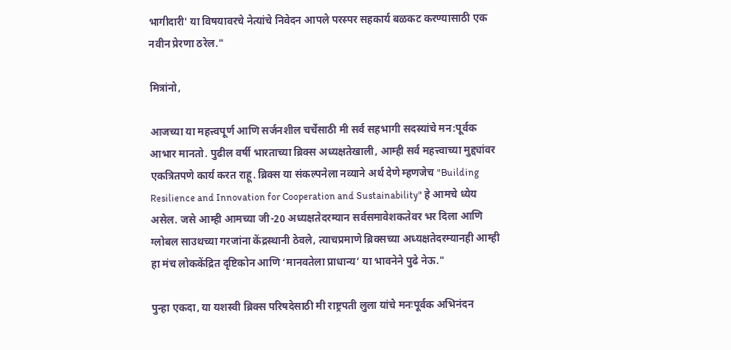भागीदारी' या विषयावरचे नेत्यांचे निवेदन आपले परस्पर सहकार्य बळकट करण्यासाठी एक नवीन प्रेरणा ठरेल."

मित्रांनो,

आजच्या या महत्त्वपूर्ण आणि सर्जनशील चर्चेसाठी मी सर्व सहभागी सदस्यांचे मन:पूर्वक आभार मानतो. पुढील वर्षी भारताच्या ब्रिक्स अध्यक्षतेखाली, आम्ही सर्व महत्त्वाच्या मुद्द्यांवर एकत्रितपणे कार्य करत राहू. ब्रिक्स या संकल्पनेला नव्याने अर्थ देणे म्हणजेच "Building Resilience and Innovation for Cooperation and Sustainability" हे आमचे ध्येय असेल. जसे आम्ही आमच्या जी-20 अध्यक्षतेदरम्यान सर्वसमावेशकतेवर भर दिला आणि ग्लोबल साउथच्या गरजांना केंद्रस्थानी ठेवले, त्याचप्रमाणे ब्रिक्सच्या अध्यक्षतेदरम्यानही आम्ही हा मंच लोककेंद्रित दृष्टिकोन आणि ‘मानवतेला प्राधान्य’ या भावनेने पुढे नेऊ."

पुन्हा एकदा, या यशस्वी ब्रिक्स परिषदेसाठी मी राष्ट्रपती लुला यांचे मनःपूर्वक अभिनंदन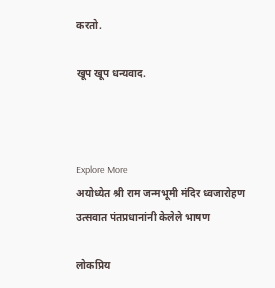करतो.

खूप खूप धन्यवाद.



Explore More
अयोध्येत श्री राम जन्मभूमी मंदिर ध्वजारोहण उत्सवात पंतप्रधानांनी केलेले भाषण

लोकप्रिय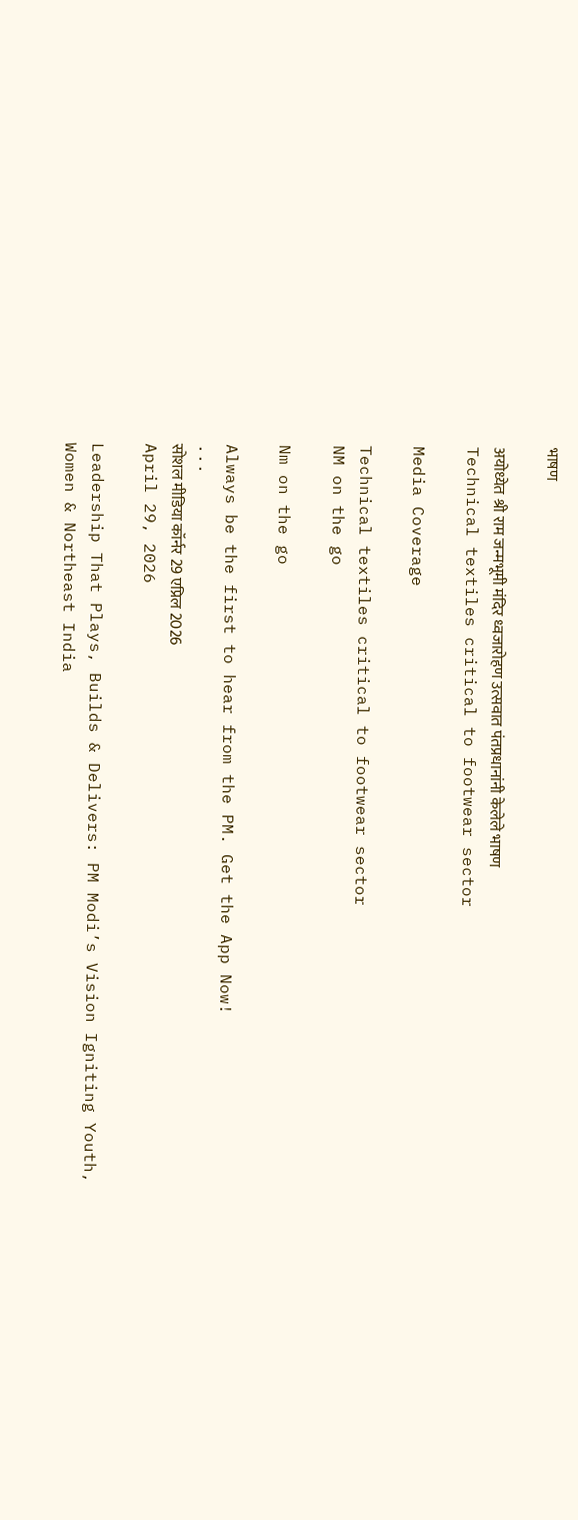भाषण

अयोध्येत श्री राम जन्मभूमी मंदिर ध्वजारोहण उत्सवात पंतप्रधानांनी केलेले भाषण
Technical textiles critical to footwear sector

Media Coverage

Technical textiles critical to footwear sector
NM on the go

Nm on the go

Always be the first to hear from the PM. Get the App Now!
...
सोशल मीडिया कॉर्नर 29 एप्रिल 2026
April 29, 2026

Leadership That Plays, Builds & Delivers: PM Modi’s Vision Igniting Youth, Women & Northeast India